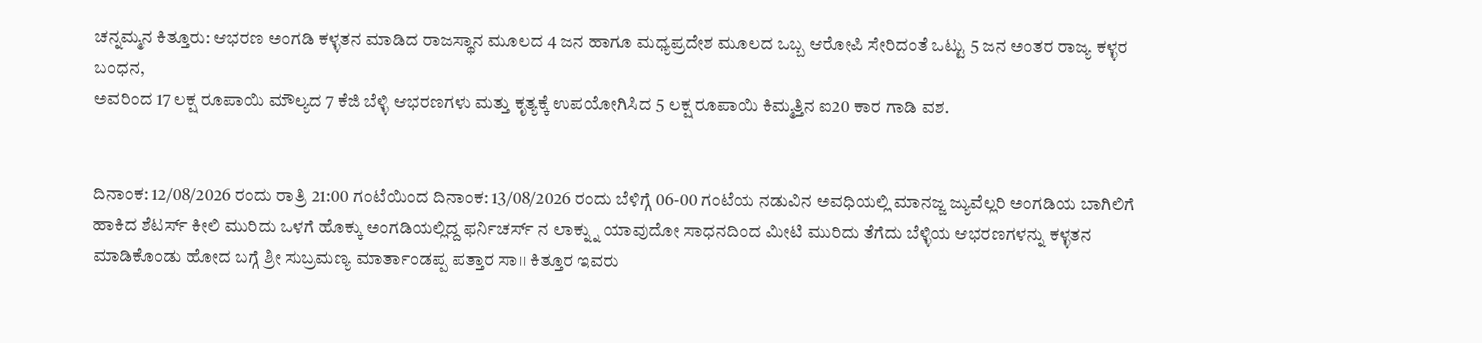ಚನ್ನಮ್ಮನ ಕಿತ್ತೂರು: ಆಭರಣ ಅಂಗಡಿ ಕಳ್ಳತನ ಮಾಡಿದ ರಾಜಸ್ಥಾನ ಮೂಲದ 4 ಜನ ಹಾಗೂ ಮಧ್ಯಪ್ರದೇಶ ಮೂಲದ ಒಬ್ಬ ಆರೋಪಿ ಸೇರಿದಂತೆ ಒಟ್ಟು 5 ಜನ ಅಂತರ ರಾಜ್ಯ ಕಳ್ಳರ ಬಂಧನ,
ಅವರಿಂದ 17 ಲಕ್ಷ ರೂಪಾಯಿ ಮೌಲ್ಯದ 7 ಕೆಜಿ ಬೆಳ್ಳಿ ಆಭರಣಗಳು ಮತ್ತು ಕೃತ್ಯಕ್ಕೆ ಉಪಯೋಗಿಸಿದ 5 ಲಕ್ಷ ರೂಪಾಯಿ ಕಿಮ್ಮತ್ತಿನ ಐ20 ಕಾರ ಗಾಡಿ ವಶ.


ದಿನಾಂಕ: 12/08/2026 ರಂದು ರಾತ್ರಿ 21:00 ಗಂಟೆಯಿಂದ ದಿನಾಂಕ: 13/08/2026 ರಂದು ಬೆಳಿಗ್ಗೆ 06-00 ಗಂಟೆಯ ನಡುವಿನ ಅವಧಿಯಲ್ಲಿ ಮಾನಜ್ಜ ಜ್ಯುವೆಲ್ಲರಿ ಅಂಗಡಿಯ ಬಾಗಿಲಿಗೆ ಹಾಕಿದ ಶೆಟರ್ಸ್ ಕೀಲಿ ಮುರಿದು ಒಳಗೆ ಹೊಕ್ಕು ಅಂಗಡಿಯಲ್ಲಿದ್ದ ಫರ್ನಿಚರ್ಸ್ ನ ಲಾಕ್ನ್ನು ಯಾವುದೋ ಸಾಧನದಿಂದ ಮೀಟಿ ಮುರಿದು ತೆಗೆದು ಬೆಳ್ಳಿಯ ಆಭರಣಗಳನ್ನು ಕಳ್ಳತನ ಮಾಡಿಕೊಂಡು ಹೋದ ಬಗ್ಗೆ ಶ್ರೀ ಸುಬ್ರಮಣ್ಯ ಮಾರ್ತಾಂಡಪ್ಪ ಪತ್ತಾರ ಸಾ।। ಕಿತ್ತೂರ ಇವರು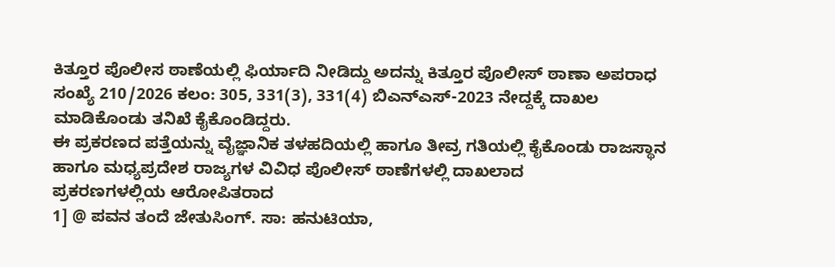ಕಿತ್ತೂರ ಪೊಲೀಸ ಠಾಣೆಯಲ್ಲಿ ಫಿರ್ಯಾದಿ ನೀಡಿದ್ದು ಅದನ್ನು ಕಿತ್ತೂರ ಪೊಲೀಸ್ ಠಾಣಾ ಅಪರಾಧ ಸಂಖ್ಯೆ 210/2026 ಕಲಂ: 305, 331(3), 331(4) ಬಿಎನ್ಎಸ್-2023 ನೇದ್ದಕ್ಕೆ ದಾಖಲ ಮಾಡಿಕೊಂಡು ತನಿಖೆ ಕೈಕೊಂಡಿದ್ದರು.
ಈ ಪ್ರಕರಣದ ಪತ್ತೆಯನ್ನು ವೈಜ್ಞಾನಿಕ ತಳಹದಿಯಲ್ಲಿ ಹಾಗೂ ತೀವ್ರ ಗತಿಯಲ್ಲಿ ಕೈಕೊಂಡು ರಾಜಸ್ಥಾನ ಹಾಗೂ ಮಧ್ಯಪ್ರದೇಶ ರಾಜ್ಯಗಳ ವಿವಿಧ ಪೊಲೀಸ್ ಠಾಣೆಗಳಲ್ಲಿ ದಾಖಲಾದ
ಪ್ರಕರಣಗಳಲ್ಲಿಯ ಆರೋಪಿತರಾದ
1] @ ಪವನ ತಂದೆ ಜೇತುಸಿಂಗ್. ಸಾ: ಹನುಟಿಯಾ,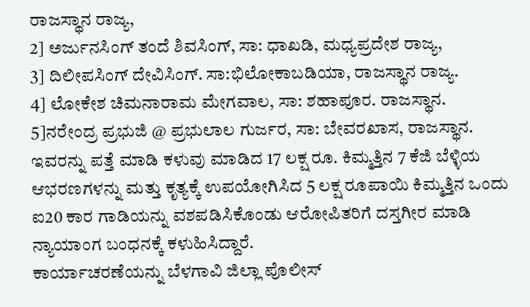ರಾಜಸ್ಥಾನ ರಾಜ್ಯ,
2] ಅರ್ಜುನಸಿಂಗ್ ತಂದೆ ಶಿವಸಿಂಗ್, ಸಾ: ಧಾಖಡಿ, ಮಧ್ಯಪ್ರದೇಶ ರಾಜ್ಯ,
3] ದಿಲೀಪಸಿಂಗ್ ದೇವಿಸಿಂಗ್. ಸಾ:ಭಿಲೋಕಾಬಡಿಯಾ, ರಾಜಸ್ಥಾನ ರಾಜ್ಯ.
4] ಲೋಕೇಶ ಚಿಮನಾರಾಮ ಮೇಗವಾಲ, ಸಾ: ಶಹಾಪೂರ. ರಾಜಸ್ಥಾನ.
5]ನರೇಂದ್ರ ಪ್ರಭುಜಿ @ ಪ್ರಭುಲಾಲ ಗುರ್ಜರ, ಸಾ: ಬೇವರಖಾಸ, ರಾಜಸ್ಥಾನ.
ಇವರನ್ನು ಪತ್ತೆ ಮಾಡಿ ಕಳುವು ಮಾಡಿದ 17 ಲಕ್ಷ ರೂ. ಕಿಮ್ಮತ್ತಿನ 7 ಕೆಜಿ ಬೆಳ್ಳಿಯ ಆಭರಣಗಳನ್ನು ಮತ್ತು ಕೃತ್ಯಕ್ಕೆ ಉಪಯೋಗಿಸಿದ 5 ಲಕ್ಷ ರೂಪಾಯಿ ಕಿಮ್ಮತ್ತಿನ ಒಂದು ಐ20 ಕಾರ ಗಾಡಿಯನ್ನು ವಶಪಡಿಸಿಕೊಂಡು ಆರೋಪಿತರಿಗೆ ದಸ್ತಗೀರ ಮಾಡಿ ನ್ಯಾಯಾಂಗ ಬಂಧನಕ್ಕೆ ಕಳುಹಿಸಿದ್ದಾರೆ.
ಕಾರ್ಯಾಚರಣೆಯನ್ನು ಬೆಳಗಾವಿ ಜಿಲ್ಲಾ ಪೊಲೀಸ್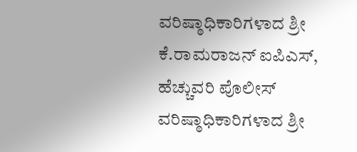ವರಿಷ್ಠಾಧಿಕಾರಿಗಳಾದ ಶ್ರೀ ಕೆ.ರಾಮರಾಜನ್ ಐಪಿಎಸ್, ಹೆಚ್ಚುವರಿ ಪೊಲೀಸ್ ವರಿಷ್ಠಾಧಿಕಾರಿಗಳಾದ ಶ್ರೀ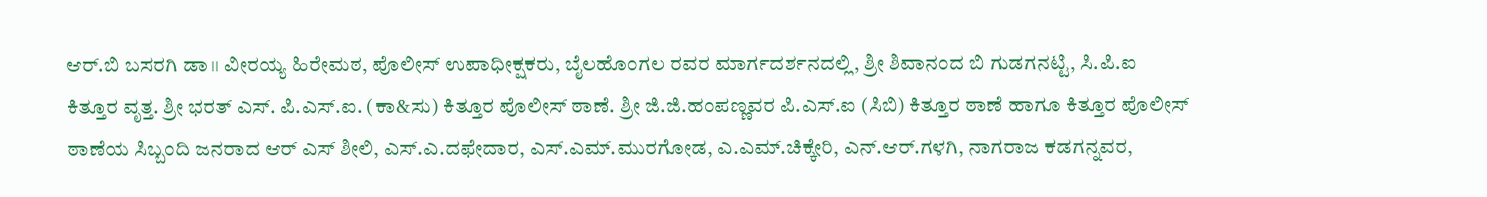ಆರ್.ಬಿ ಬಸರಗಿ ಡಾ।। ವೀರಯ್ಯ ಹಿರೇಮಠ, ಪೊಲೀಸ್ ಉಪಾಧೀಕ್ಷಕರು, ಬೈಲಹೊಂಗಲ ರವರ ಮಾರ್ಗದರ್ಶನದಲ್ಲಿ, ಶ್ರೀ ಶಿವಾನಂದ ಬಿ ಗುಡಗನಟ್ಟಿ, ಸಿ.ಪಿ.ಐ ಕಿತ್ತೂರ ವೃತ್ತ. ಶ್ರೀ ಭರತ್ ಎಸ್. ಪಿ.ಎಸ್.ಐ. (ಕಾ&ಸು) ಕಿತ್ತೂರ ಪೊಲೀಸ್ ಠಾಣೆ. ಶ್ರೀ ಜಿ.ಜಿ.ಹಂಪಣ್ಣವರ ಪಿ.ಎಸ್.ಐ (ಸಿಬಿ) ಕಿತ್ತೂರ ಠಾಣೆ ಹಾಗೂ ಕಿತ್ತೂರ ಪೊಲೀಸ್ ಠಾಣೆಯ ಸಿಬ್ಬಂದಿ ಜನರಾದ ಆರ್ ಎಸ್ ಶೀಲಿ, ಎಸ್.ಎ.ದಫೇದಾರ, ಎಸ್.ಎಮ್.ಮುರಗೋಡ, ಎ.ಎಮ್.ಚಿಕ್ಕೇರಿ, ಎನ್.ಆರ್.ಗಳಗಿ, ನಾಗರಾಜ ಕಡಗನ್ನವರ,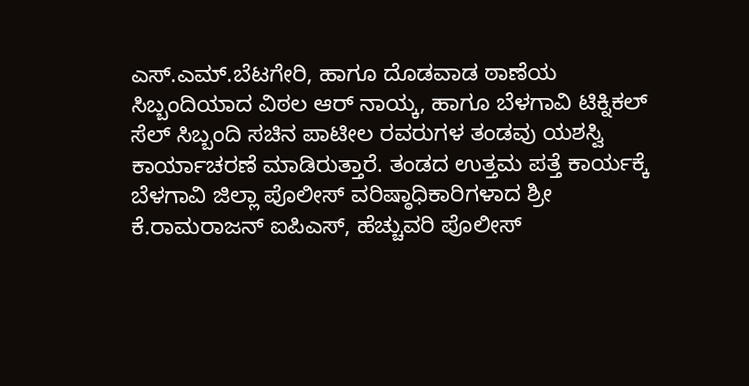ಎಸ್.ಎಮ್.ಬೆಟಗೇರಿ, ಹಾಗೂ ದೊಡವಾಡ ಠಾಣೆಯ ಸಿಬ್ಬಂದಿಯಾದ ವಿಠಲ ಆರ್ ನಾಯ್ಕ, ಹಾಗೂ ಬೆಳಗಾವಿ ಟಿಕ್ನಿಕಲ್ ಸೆಲ್ ಸಿಬ್ಬಂದಿ ಸಚಿನ ಪಾಟೀಲ ರವರುಗಳ ತಂಡವು ಯಶಸ್ವಿ ಕಾರ್ಯಾಚರಣೆ ಮಾಡಿರುತ್ತಾರೆ. ತಂಡದ ಉತ್ತಮ ಪತ್ತೆ ಕಾರ್ಯಕ್ಕೆ ಬೆಳಗಾವಿ ಜಿಲ್ಲಾ ಪೊಲೀಸ್ ವರಿಷ್ಠಾಧಿಕಾರಿಗಳಾದ ಶ್ರೀ ಕೆ.ರಾಮರಾಜನ್ ಐಪಿಎಸ್, ಹೆಚ್ಚುವರಿ ಪೊಲೀಸ್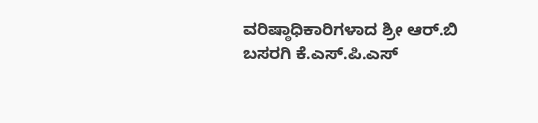ವರಿಷ್ಠಾಧಿಕಾರಿಗಳಾದ ಶ್ರೀ ಆರ್.ಬಿ ಬಸರಗಿ ಕೆ.ಎಸ್.ಪಿ.ಎಸ್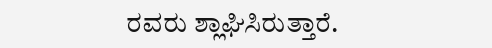ರವರು ಶ್ಲಾಘಿಸಿರುತ್ತಾರೆ.